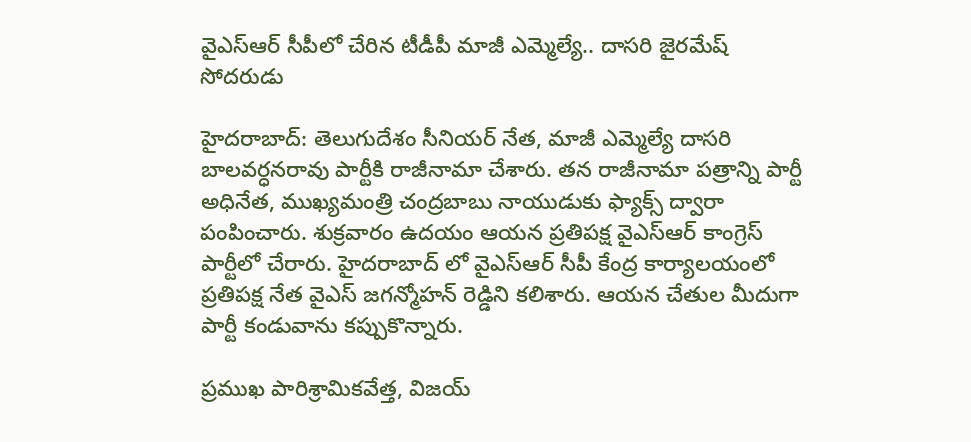వైఎస్ఆర్ సీపీలో చేరిన టీడీపీ మాజీ ఎమ్మెల్యే.. దాసరి జైరమేష్ సోదరుడు

హైదరాబాద్: తెలుగుదేశం సీనియర్ నేత, మాజీ ఎమ్మెల్యే దాసరి బాలవర్ధనరావు పార్టీకి రాజీనామా చేశారు. తన రాజీనామా పత్రాన్ని పార్టీ అధినేత, ముఖ్యమంత్రి చంద్రబాబు నాయుడుకు ఫ్యాక్స్ ద్వారా పంపించారు. శుక్రవారం ఉదయం ఆయన ప్రతిపక్ష వైఎస్ఆర్ కాంగ్రెస్ పార్టీలో చేరారు. హైదరాబాద్ లో వైఎస్ఆర్ సీపీ కేంద్ర కార్యాలయంలో ప్రతిపక్ష నేత వైఎస్ జగన్మోహన్ రెడ్డిని కలిశారు. ఆయన చేతుల మీదుగా పార్టీ కండువాను కప్పుకొన్నారు.

ప్రముఖ పారిశ్రామికవేత్త, విజయ్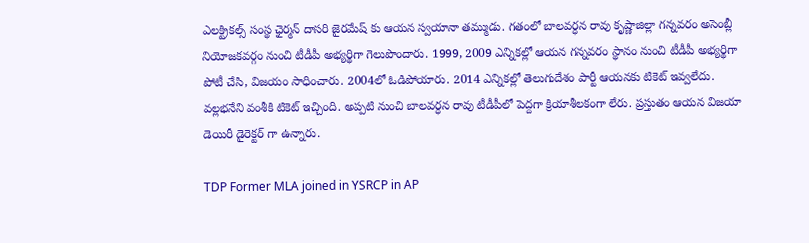ఎలక్ట్రికల్స్ సంస్థ ఛైర్మన్ దాసరి జైరమేష్ కు ఆయన స్వయానా తమ్ముడు. గతంలో బాలవర్ధన రావు కృష్ణాజిల్లా గన్నవరం అసెంబ్లీ నియోజకవర్గం నుంచి టీడీపీ అభ్యర్థిగా గెలుపొందారు. 1999, 2009 ఎన్నికల్లో ఆయన గన్నవరం స్థానం నుంచి టీడీపీ అభ్యర్థిగా పోటీ చేసి, విజయం సాధించారు. 2004లో ఓడిపోయారు. 2014 ఎన్నికల్లో తెలుగుదేశం పార్టీ ఆయనకు టికెట్ ఇవ్వలేదు. వల్లభనేని వంశీకి టికెట్ ఇచ్చింది. అప్పటి నుంచి బాలవర్ధన రావు టీడీపీలో పెద్దగా క్రియాశీలకంగా లేరు. ప్రస్తుతం ఆయన విజయా డెయిరీ డైరెక్టర్ గా ఉన్నారు.

TDP Former MLA joined in YSRCP in AP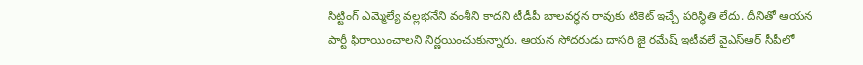సిట్టింగ్ ఎమ్మెల్యే వల్లభనేని వంశీని కాదని టీడీపీ బాలవర్ధన రావుకు టికెట్ ఇచ్చే పరిస్థితి లేదు. దీనితో ఆయన పార్టీ ఫిరాయించాలని నిర్ణయించుకున్నారు. ఆయన సోదరుడు దాసరి జై రమేష్ ఇటీవలే వైఎస్ఆర్ సీపీలో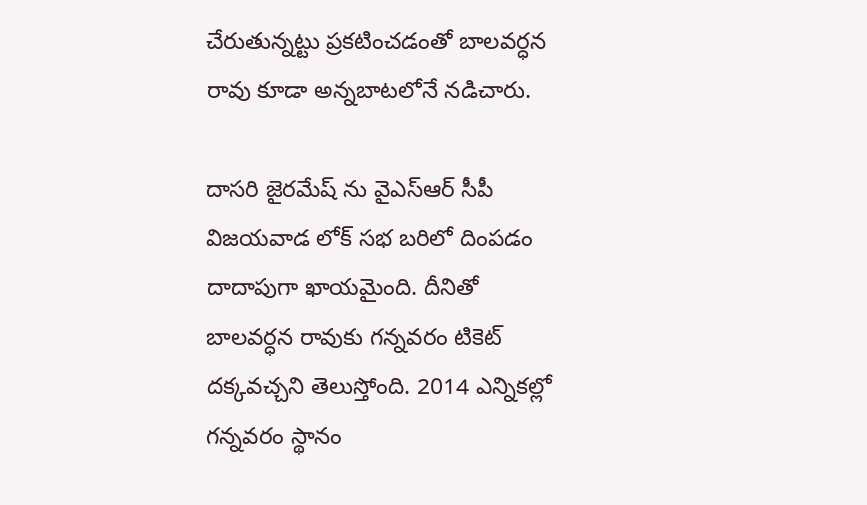చేరుతున్నట్టు ప్రకటించడంతో బాలవర్ధన రావు కూడా అన్నబాటలోనే నడిచారు.

దాసరి జైరమేష్ ను వైఎస్ఆర్ సీపీ విజయవాడ లోక్ సభ బరిలో దింపడం దాదాపుగా ఖాయమైంది. దీనితో బాలవర్ధన రావుకు గన్నవరం టికెట్ దక్కవచ్చని తెలుస్తోంది. 2014 ఎన్నికల్లో గన్నవరం స్థానం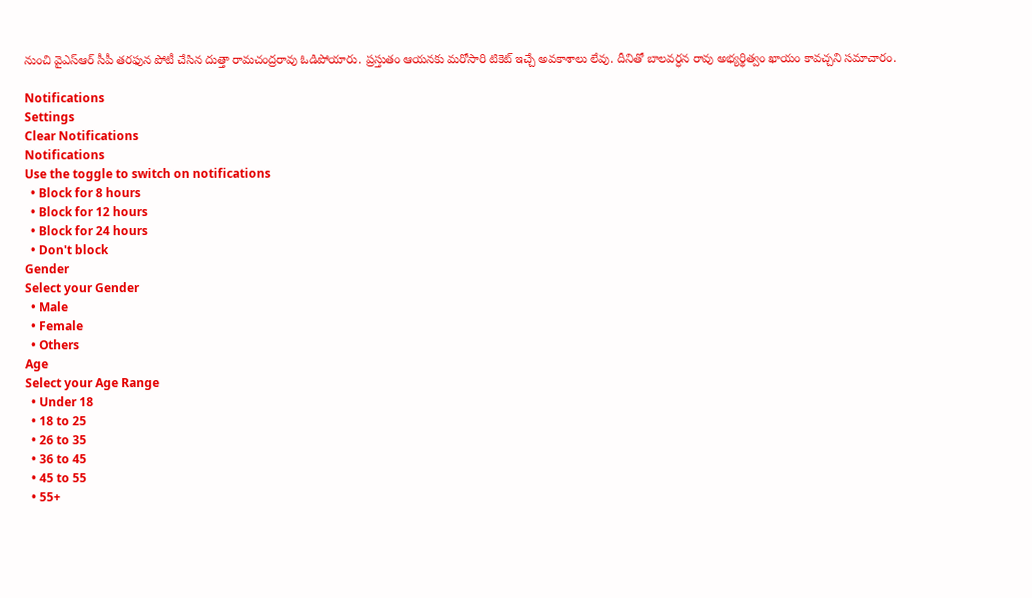నుంచి వైఎస్ఆర్ సీపీ తరఫున పోటీ చేసిన దుత్తా రామచంద్రరావు ఓడిపోయారు. ప్రస్తుతం ఆయనకు మరోసారి టికెట్ ఇచ్చే అవకాశాలు లేవు. దీనితో బాలవర్ధన రావు అభ్యర్థిత్వం ఖాయం కావచ్చని సమాచారం.

Notifications
Settings
Clear Notifications
Notifications
Use the toggle to switch on notifications
  • Block for 8 hours
  • Block for 12 hours
  • Block for 24 hours
  • Don't block
Gender
Select your Gender
  • Male
  • Female
  • Others
Age
Select your Age Range
  • Under 18
  • 18 to 25
  • 26 to 35
  • 36 to 45
  • 45 to 55
  • 55+